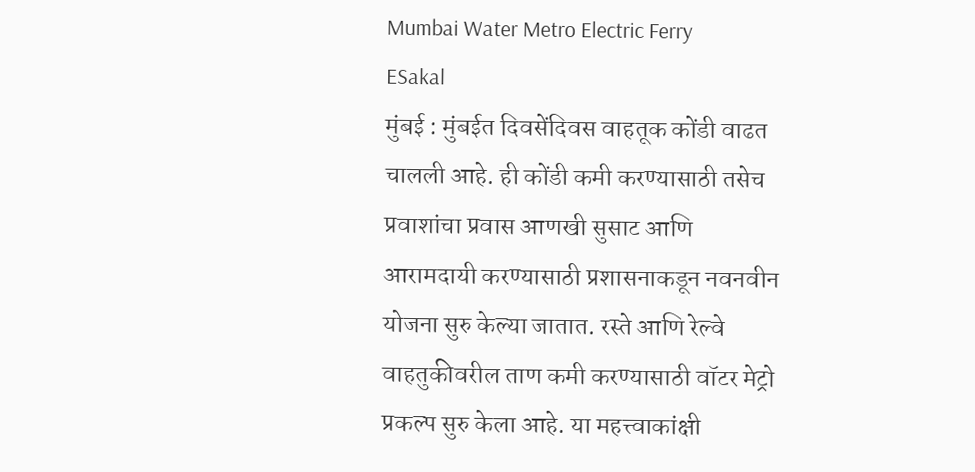Mumbai Water Metro Electric Ferry
ESakal
मुंबई : मुंबईत दिवसेंदिवस वाहतूक कोंडी वाढत चालली आहे. ही कोंडी कमी करण्यासाठी तसेच प्रवाशांचा प्रवास आणखी सुसाट आणि आरामदायी करण्यासाठी प्रशासनाकडून नवनवीन योजना सुरु केल्या जातात. रस्ते आणि रेल्वे वाहतुकीवरील ताण कमी करण्यासाठी वॉटर मेट्रो प्रकल्प सुरु केला आहे. या महत्त्वाकांक्षी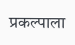प्रकल्पाला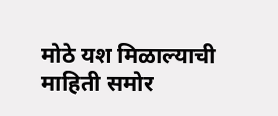मोठे यश मिळाल्याची माहिती समोर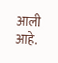आली आहे.